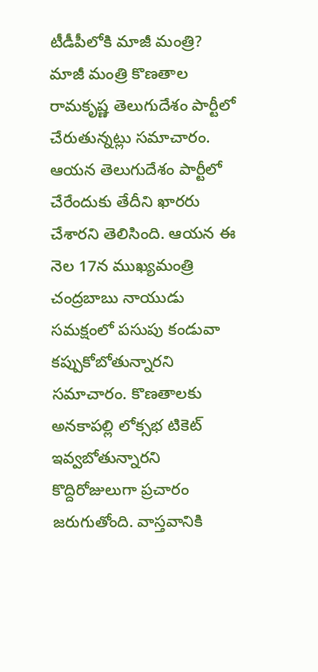టీడీపీలోకి మాజీ మంత్రి?
మాజీ మంత్రి కొణతాల రామకృష్ణ తెలుగుదేశం పార్టీలో చేరుతున్నట్లు సమాచారం. ఆయన తెలుగుదేశం పార్టీలో చేరేందుకు తేదీని ఖారరు చేశారని తెలిసింది. ఆయన ఈ నెల 17న ముఖ్యమంత్రి చంద్రబాబు నాయుడు సమక్షంలో పసుపు కండువా కప్పుకోబోతున్నారని సమాచారం. కొణతాలకు అనకాపల్లి లోక్సభ టికెట్ ఇవ్వబోతున్నారని కొద్దిరోజులుగా ప్రచారం జరుగుతోంది. వాస్తవానికి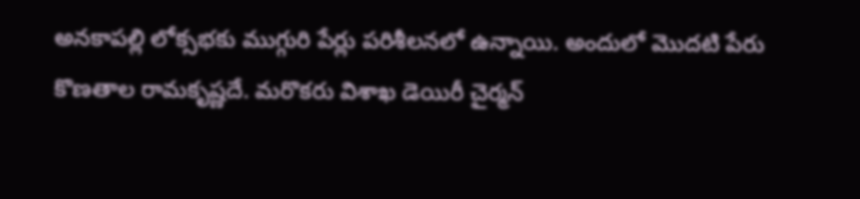అనకాపల్లి లోక్సభకు ముగ్గురి పేర్లు పరిశీలనలో ఉన్నాయి. అందులో మొదటి పేరు కొణతాల రామకృష్ణదే. మరొకరు విశాఖ డెయిరీ చైర్మన్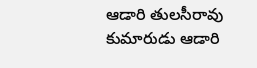ఆడారి తులసీరావు కుమారుడు ఆడారి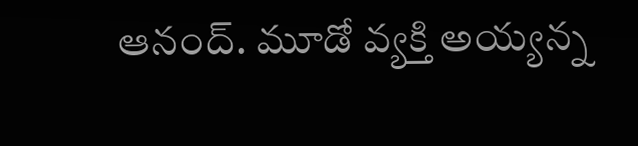ఆనంద్. మూడో వ్యక్తి అయ్యన్న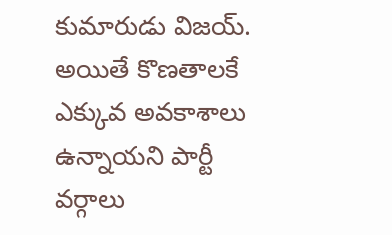కుమారుడు విజయ్. అయితే కొణతాలకే ఎక్కువ అవకాశాలు ఉన్నాయని పార్టీ వర్గాలు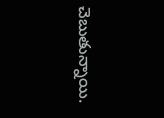చెబుతున్నాయి.